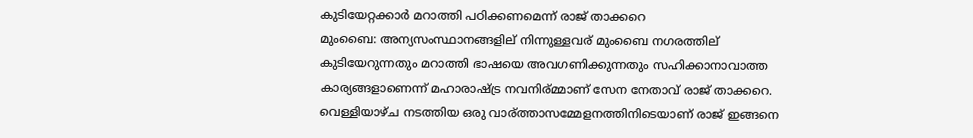കുടിയേറ്റക്കാര്‍ മറാത്തി പഠിക്കണമെന്ന്‌ രാജ്‌ താക്കറെ
മുംബൈ: അന്യസംസ്ഥാനങ്ങളില് നിന്നുള്ളവര് മുംബൈ നഗരത്തില് കുടിയേറുന്നതും മറാത്തി ഭാഷയെ അവഗണിക്കുന്നതും സഹിക്കാനാവാത്ത കാര്യങ്ങളാണെന്ന് മഹാരാഷ്ട്ര നവനിര്മ്മാണ് സേന നേതാവ് രാജ് താക്കറെ.
വെള്ളിയാഴ്ച നടത്തിയ ഒരു വാര്ത്താസമ്മേളനത്തിനിടെയാണ് രാജ് ഇങ്ങനെ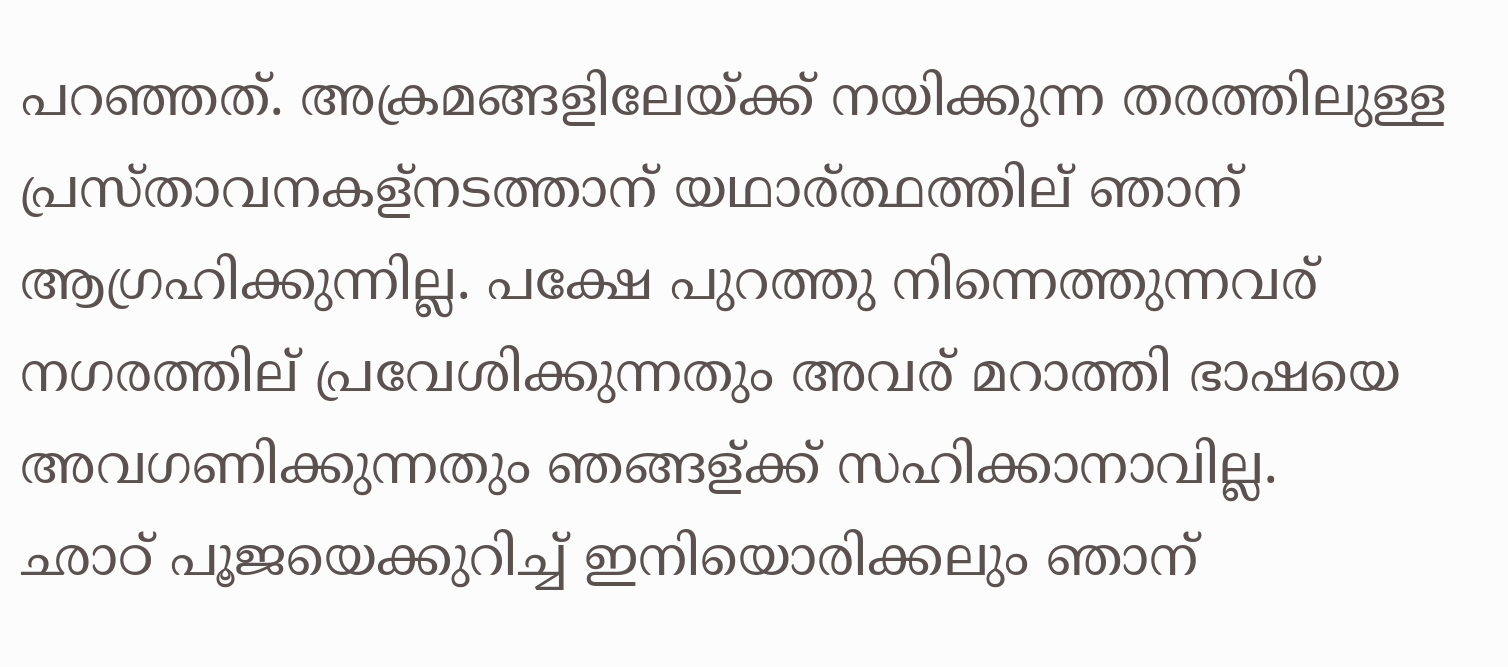പറഞ്ഞത്. അക്രമങ്ങളിലേയ്ക്ക് നയിക്കുന്ന തരത്തിലുള്ള പ്രസ്താവനകള്നടത്താന് യഥാര്ത്ഥത്തില് ഞാന് ആഗ്രഹിക്കുന്നില്ല. പക്ഷേ പുറത്തു നിന്നെത്തുന്നവര് നഗരത്തില് പ്രവേശിക്കുന്നതും അവര് മറാത്തി ഭാഷയെ അവഗണിക്കുന്നതും ഞങ്ങള്ക്ക് സഹിക്കാനാവില്ല.
ഛാഠ് പൂജയെക്കുറിച്ച് ഇനിയൊരിക്കലും ഞാന്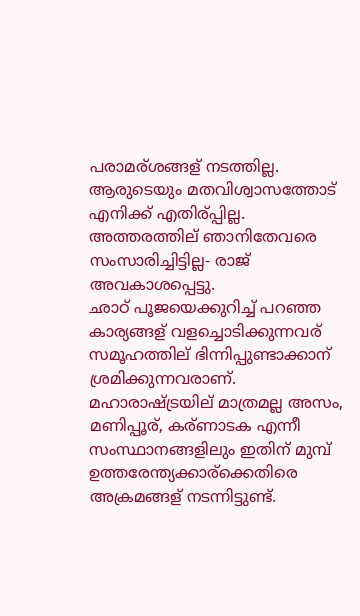പരാമര്ശങ്ങള് നടത്തില്ല. ആരുടെയും മതവിശ്വാസത്തോട് എനിക്ക് എതിര്പ്പില്ല. അത്തരത്തില് ഞാനിതേവരെ സംസാരിച്ചിട്ടില്ല- രാജ് അവകാശപ്പെട്ടു.
ഛാഠ് പൂജയെക്കുറിച്ച് പറഞ്ഞ കാര്യങ്ങള് വളച്ചൊടിക്കുന്നവര് സമൂഹത്തില് ഭിന്നിപ്പുണ്ടാക്കാന് ശ്രമിക്കുന്നവരാണ്. മഹാരാഷ്ട്രയില് മാത്രമല്ല അസം, മണിപ്പൂര്, കര്ണാടക എന്നീ സംസ്ഥാനങ്ങളിലും ഇതിന് മുമ്പ് ഉത്തരേന്ത്യക്കാര്ക്കെതിരെ അക്രമങ്ങള് നടന്നിട്ടുണ്ട്.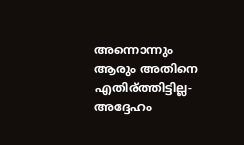അന്നൊന്നും ആരും അതിനെ എതിര്ത്തിട്ടില്ല- അദ്ദേഹം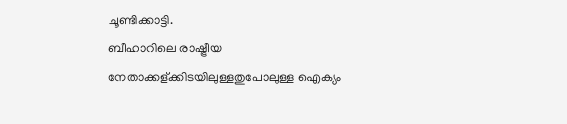ചൂണ്ടിക്കാട്ടി.
ബീഹാറിലെ രാഷ്ട്രീയ നേതാക്കള്ക്കിടയിലുള്ളതുപോലുള്ള ഐക്യം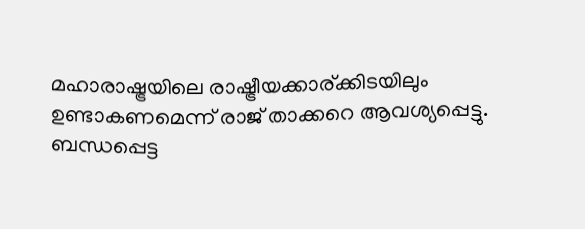മഹാരാഷ്ട്രയിലെ രാഷ്ട്രീയക്കാര്ക്കിടയിലും ഉണ്ടാകണമെന്ന് രാജ് താക്കറെ ആവശ്യപ്പെട്ടു.
ബന്ധപ്പെട്ട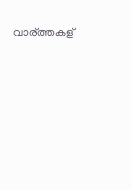വാര്ത്തകള്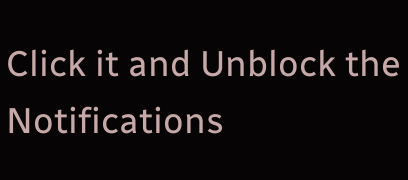Click it and Unblock the Notifications